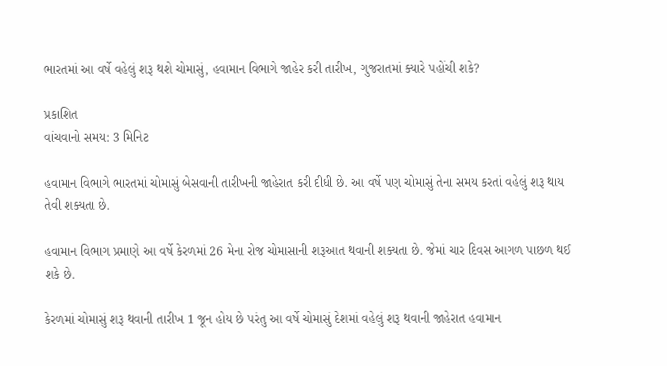ભારતમાં આ વર્ષે વહેલું શરૂ થશે ચોમાસું, હવામાન વિભાગે જાહેર કરી તારીખ, ગુજરાતમાં ક્યારે પહોંચી શકે?

પ્રકાશિત
વાંચવાનો સમય: 3 મિનિટ

હવામાન વિભાગે ભારતમાં ચોમાસું બેસવાની તારીખની જાહેરાત કરી દીધી છે. આ વર્ષે પણ ચોમાસું તેના સમય કરતાં વહેલું શરૂ થાય તેવી શક્યતા છે.

હવામાન વિભાગ પ્રમાણે આ વર્ષે કેરળમાં 26 મેના રોજ ચોમાસાની શરૂઆત થવાની શક્યતા છે. જેમાં ચાર દિવસ આગળ પાછળ થઈ શકે છે.

કેરળમાં ચોમાસું શરૂ થવાની તારીખ 1 જૂન હોય છે પરંતુ આ વર્ષે ચોમાસું દેશમાં વહેલું શરૂ થવાની જાહેરાત હવામાન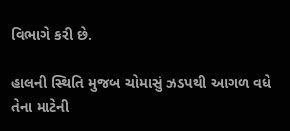વિભાગે કરી છે.

હાલની સ્થિતિ મુજબ ચોમાસું ઝડપથી આગળ વધે તેના માટેની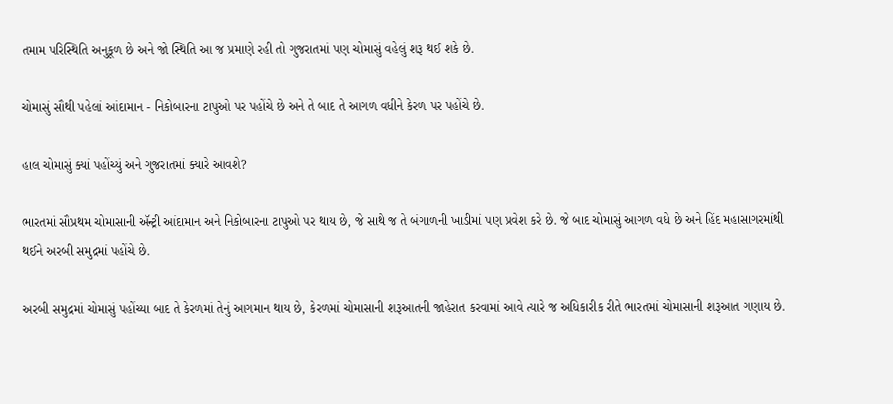તમામ પરિસ્થિતિ અનુકૂળ છે અને જો સ્થિતિ આ જ પ્રમાણે રહી તો ગુજરાતમાં પણ ચોમાસું વહેલું શરૂ થઈ શકે છે.

ચોમાસું સૌથી પહેલાં આંદામાન - નિકોબારના ટાપુઓ પર પહોંચે છે અને તે બાદ તે આગળ વધીને કેરળ પર પહોંચે છે.

હાલ ચોમાસું ક્યાં પહોંચ્યું અને ગુજરાતમાં ક્યારે આવશે?

ભારતમાં સૌપ્રથમ ચોમાસાની ઍન્ટ્રી આંદામાન અને નિકોબારના ટાપુઓ પર થાય છે, જે સાથે જ તે બંગાળની ખાડીમાં પણ પ્રવેશ કરે છે. જે બાદ ચોમાસું આગળ વધે છે અને હિંદ મહાસાગરમાંથી થઈને અરબી સમુદ્રમાં પહોંચે છે.

અરબી સમુદ્રમાં ચોમાસું પહોંચ્યા બાદ તે કેરળમાં તેનું આગમાન થાય છે, કેરળમાં ચોમાસાની શરૂઆતની જાહેરાત કરવામાં આવે ત્યારે જ અધિકારીક રીતે ભારતમાં ચોમાસાની શરૂઆત ગણાય છે.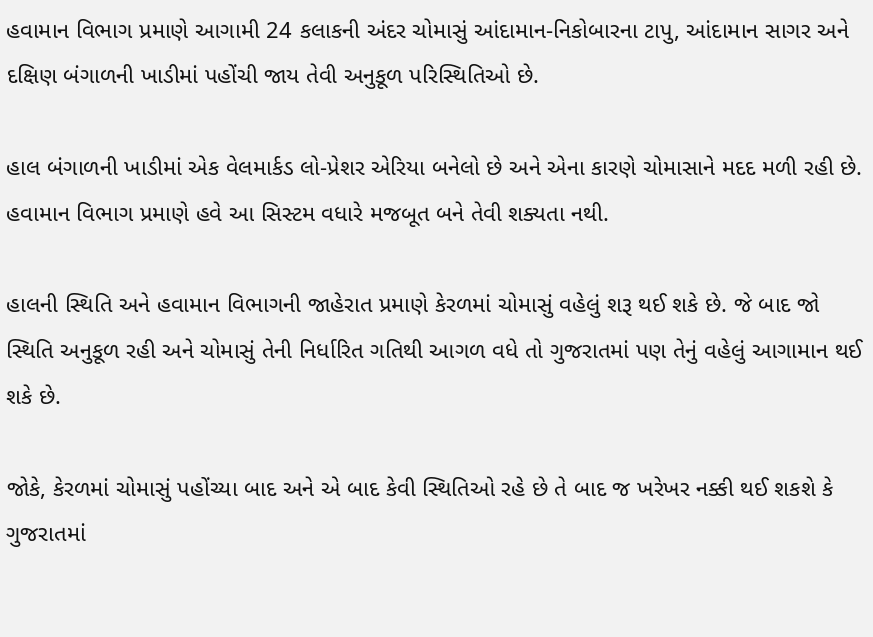હવામાન વિભાગ પ્રમાણે આગામી 24 કલાકની અંદર ચોમાસું આંદામાન-નિકોબારના ટાપુ, આંદામાન સાગર અને દક્ષિણ બંગાળની ખાડીમાં પહોંચી જાય તેવી અનુકૂળ પરિસ્થિતિઓ છે.

હાલ બંગાળની ખાડીમાં એક વેલમાર્કડ લો-પ્રેશર એરિયા બનેલો છે અને એના કારણે ચોમાસાને મદદ મળી રહી છે. હવામાન વિભાગ પ્રમાણે હવે આ સિસ્ટમ વધારે મજબૂત બને તેવી શક્યતા નથી.

હાલની સ્થિતિ અને હવામાન વિભાગની જાહેરાત પ્રમાણે કેરળમાં ચોમાસું વહેલું શરૂ થઈ શકે છે. જે બાદ જો સ્થિતિ અનુકૂળ રહી અને ચોમાસું તેની નિર્ધારિત ગતિથી આગળ વધે તો ગુજરાતમાં પણ તેનું વહેલું આગામાન થઈ શકે છે.

જોકે, કેરળમાં ચોમાસું પહોંચ્યા બાદ અને એ બાદ કેવી સ્થિતિઓ રહે છે તે બાદ જ ખરેખર નક્કી થઈ શકશે કે ગુજરાતમાં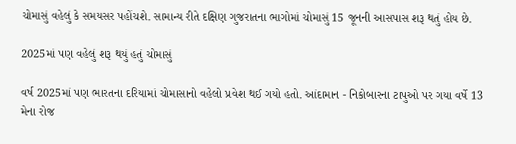ચોમાસું વહેલું કે સમયસર પહોંચશે. સામાન્ય રીતે દક્ષિણ ગુજરાતના ભાગોમાં ચોમાસું 15 જૂનની આસપાસ શરૂ થતું હોય છે.

2025માં પણ વહેલું શરૂ થયું હતું ચોમાસું

વર્ષ 2025માં પણ ભારતના દરિયામાં ચોમાસાનો વહેલો પ્રવેશ થઈ ગયો હતો. આંદામાન - નિકોબારના ટાપુઓ પર ગયા વર્ષે 13 મેના રોજ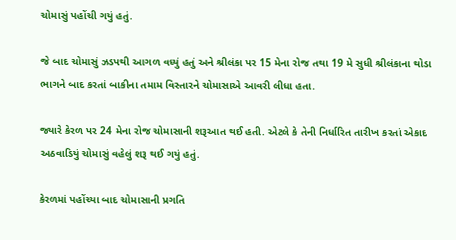ચોમાસું પહોંચી ગયું હતું.

જે બાદ ચોમાસું ઝડપથી આગળ વધ્યું હતું અને શ્રીલંકા પર 15 મેના રોજ તથા 19 મે સુધી શ્રીલંકાના થોડા ભાગને બાદ કરતાં બાકીના તમામ વિસ્તારને ચોમાસાએ આવરી લીધા હતા.

જ્યારે કેરળ પર 24 મેના રોજ ચોમાસાની શરૂઆત થઈ હતી. એટલે કે તેની નિર્ધારિત તારીખ કરતાં એકાદ અઠવાડિયું ચોમાસું વહેલું શરૂ થઈ ગયું હતું.

કેરળમાં પહોંચ્યા બાદ ચોમાસાની પ્રગતિ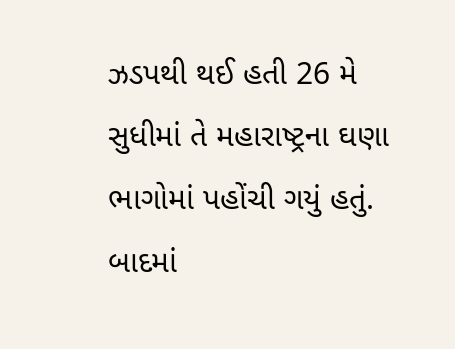ઝડપથી થઈ હતી 26 મે સુધીમાં તે મહારાષ્ટ્રના ઘણા ભાગોમાં પહોંચી ગયું હતું. બાદમાં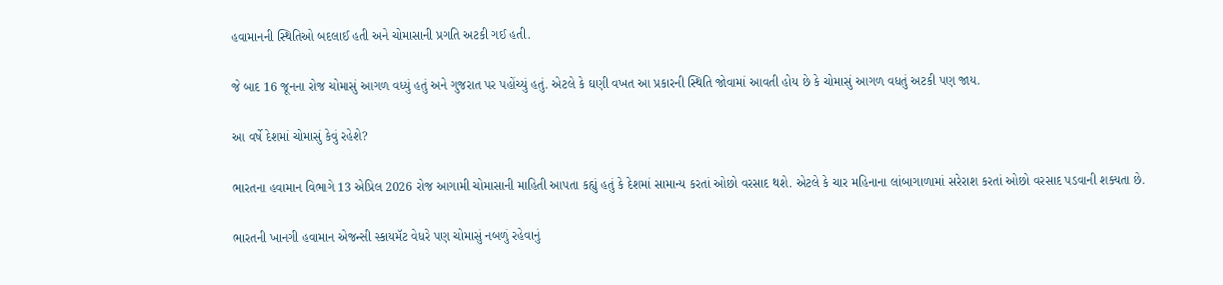હવામાનની સ્થિતિઓ બદલાઈ હતી અને ચોમાસાની પ્રગતિ અટકી ગઈ હતી.

જે બાદ 16 જૂનના રોજ ચોમાસું આગળ વધ્યું હતું અને ગુજરાત પર પહોંચ્યું હતું. એટલે કે ઘણી વખત આ પ્રકારની સ્થિતિ જોવામાં આવતી હોય છે કે ચોમાસું આગળ વધતું અટકી પણ જાય.

આ વર્ષે દેશમાં ચોમાસું કેવું રહેશે?

ભારતના હવામાન વિભાગે 13 એપ્રિલ 2026 રોજ આગામી ચોમાસાની માહિતી આપતા કહ્યું હતું કે દેશમાં સામાન્ય કરતાં ઓછો વરસાદ થશે. એટલે કે ચાર મહિનાના લાંબાગાળામાં સરેરાશ કરતાં ઓછો વરસાદ પડવાની શક્યતા છે.

ભારતની ખાનગી હવામાન એજન્સી સ્કાયમૅટ વેધરે પણ ચોમાસું નબળું રહેવાનું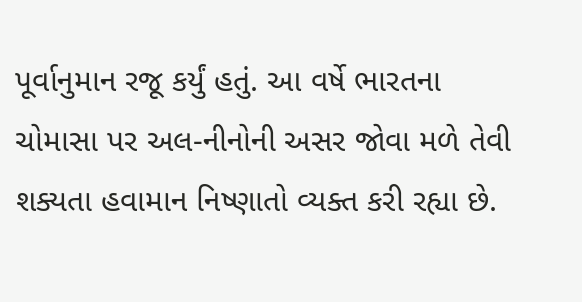પૂર્વાનુમાન રજૂ કર્યું હતું. આ વર્ષે ભારતના ચોમાસા પર અલ-નીનોની અસર જોવા મળે તેવી શક્યતા હવામાન નિષ્ણાતો વ્યક્ત કરી રહ્યા છે.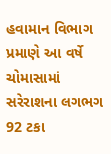હવામાન વિભાગ પ્રમાણે આ વર્ષે ચોમાસામાં સરેરાશના લગભગ 92 ટકા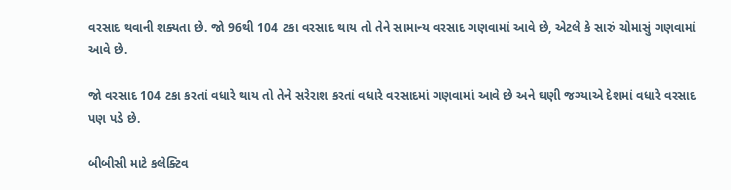વરસાદ થવાની શક્યતા છે. જો 96થી 104 ટકા વરસાદ થાય તો તેને સામાન્ય વરસાદ ગણવામાં આવે છે, એટલે કે સારું ચોમાસું ગણવામાં આવે છે.

જો વરસાદ 104 ટકા કરતાં વધારે થાય તો તેને સરેરાશ કરતાં વધારે વરસાદમાં ગણવામાં આવે છે અને ઘણી જગ્યાએ દેશમાં વધારે વરસાદ પણ પડે છે.

બીબીસી માટે કલેક્ટિવ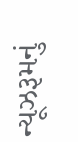ન્યૂઝરૂમનું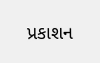પ્રકાશન